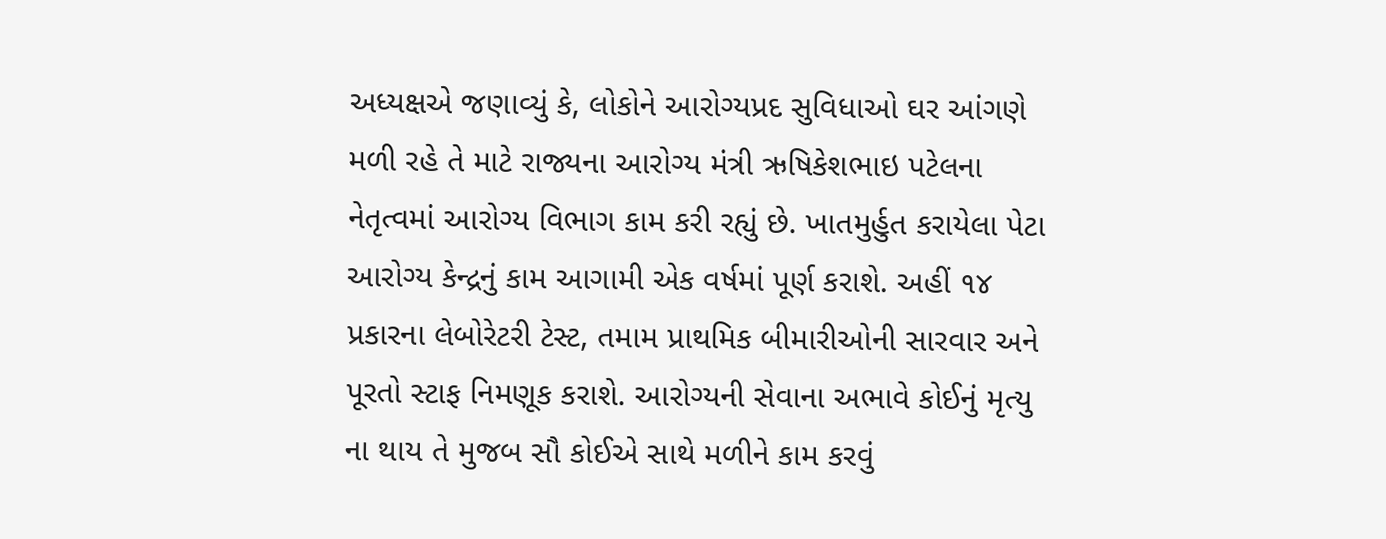અધ્યક્ષએ જણાવ્યું કે, લોકોને આરોગ્યપ્રદ સુવિધાઓ ઘર આંગણે મળી રહે તે માટે રાજ્યના આરોગ્ય મંત્રી ઋષિકેશભાઇ પટેલના નેતૃત્વમાં આરોગ્ય વિભાગ કામ કરી રહ્યું છે. ખાતમુર્હુત કરાયેલા પેટા આરોગ્ય કેન્દ્રનું કામ આગામી એક વર્ષમાં પૂર્ણ કરાશે. અહીં ૧૪ પ્રકારના લેબોરેટરી ટેસ્ટ, તમામ પ્રાથમિક બીમારીઓની સારવાર અને પૂરતો સ્ટાફ નિમણૂક કરાશે. આરોગ્યની સેવાના અભાવે કોઈનું મૃત્યુ ના થાય તે મુજબ સૌ કોઈએ સાથે મળીને કામ કરવું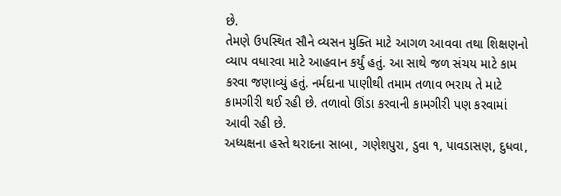છે.
તેમણે ઉપસ્થિત સૌને વ્યસન મુક્તિ માટે આગળ આવવા તથા શિક્ષણનો વ્યાપ વધારવા માટે આહવાન કર્યું હતું. આ સાથે જળ સંચય માટે કામ કરવા જણાવ્યું હતું. નર્મદાના પાણીથી તમામ તળાવ ભરાય તે માટે કામગીરી થઈ રહી છે. તળાવો ઊંડા કરવાની કામગીરી પણ કરવામાં આવી રહી છે.
અધ્યક્ષના હસ્તે થરાદના સાબા, ગણેશપુરા, ડુવા ૧, પાવડાસણ, દુધવા,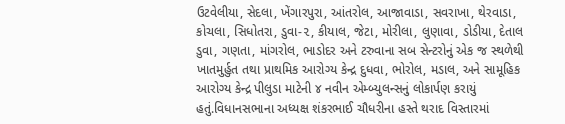ઉટવેલીયા, સેદલા, ખેંગારપુરા, આંતરોલ, આજાવાડા, સવરાખા, થેરવાડા, કોચલા, સિધોતરા, ડુવા-૨, કીયાલ, જેટા, મોરીલા, લુણાવા, ડોડીયા, દેતાલ ડુવા, ગણતા, માંગરોલ, ભાડોદર અને ટરુવાના સબ સેન્ટરોનું એક જ સ્થળેથી ખાતમુર્હુત તથા પ્રાથમિક આરોગ્ય કેન્દ્ર દુધવા, ભોરોલ, મડાલ, અને સામૂહિક આરોગ્ય કેન્દ્ર પીલુડા માટેની ૪ નવીન એમ્બ્યુલન્સનું લોકાર્પણ કરાયું હતું.વિધાનસભાના અધ્યક્ષ શંકરભાઈ ચૌધરીના હસ્તે થરાદ વિસ્તારમાં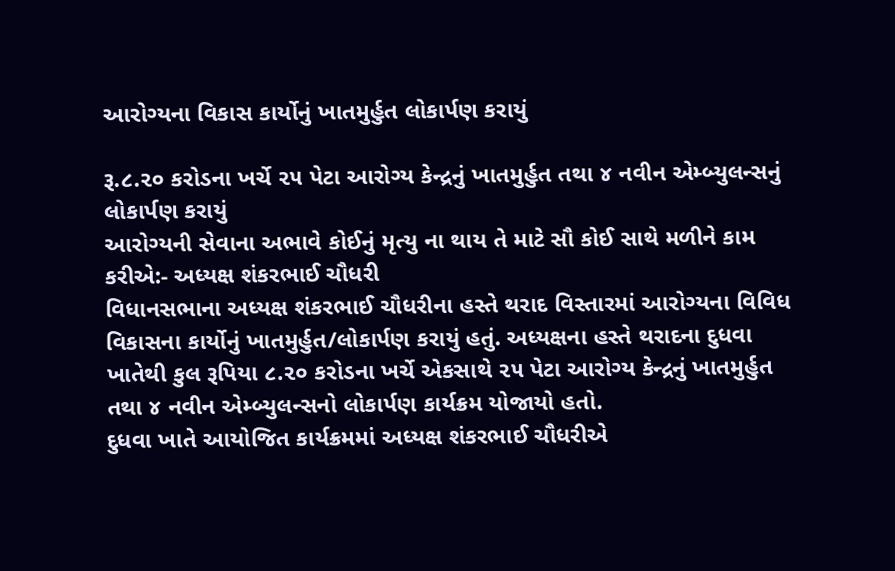આરોગ્યના વિકાસ કાર્યોનું ખાતમુર્હુત લોકાર્પણ કરાયું

રૂ.૮.૨૦ કરોડના ખર્ચે ૨૫ પેટા આરોગ્ય કેન્દ્રનું ખાતમુર્હુત તથા ૪ નવીન એમ્બ્યુલન્સનું લોકાર્પણ કરાયું
આરોગ્યની સેવાના અભાવે કોઈનું મૃત્યુ ના થાય તે માટે સૌ કોઈ સાથે મળીને કામ કરીએ:- અધ્યક્ષ શંકરભાઈ ચૌધરી
વિધાનસભાના અધ્યક્ષ શંકરભાઈ ચૌધરીના હસ્તે થરાદ વિસ્તારમાં આરોગ્યના વિવિધ વિકાસના કાર્યોનું ખાતમુર્હુત/લોકાર્પણ કરાયું હતું. અધ્યક્ષના હસ્તે થરાદના દુધવા ખાતેથી કુલ રૂપિયા ૮.૨૦ કરોડના ખર્ચે એકસાથે ૨૫ પેટા આરોગ્ય કેન્દ્રનું ખાતમુર્હુત તથા ૪ નવીન એમ્બ્યુલન્સનો લોકાર્પણ કાર્યક્રમ યોજાયો હતો.
દુધવા ખાતે આયોજિત કાર્યક્રમમાં અધ્યક્ષ શંકરભાઈ ચૌધરીએ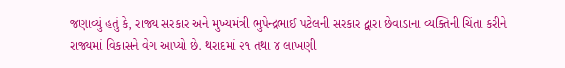જણાવ્યું હતું કે, રાજ્ય સરકાર અને મુખ્યમંત્રી ભુપેન્દ્રભાઈ પટેલની સરકાર દ્વારા છેવાડાના વ્યક્તિની ચિંતા કરીને રાજ્યમાં વિકાસને વેગ આપ્યો છે. થરાદમાં ૨૧ તથા ૪ લાખણી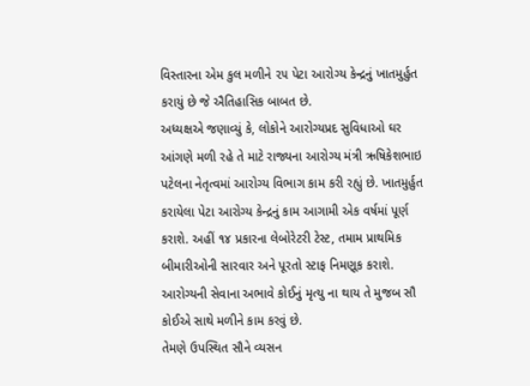વિસ્તારના એમ કુલ મળીને ૨૫ પેટા આરોગ્ય કેન્દ્રનું ખાતમુર્હુત કરાયું છે જે ઐતિહાસિક બાબત છે.
અધ્યક્ષએ જણાવ્યું કે, લોકોને આરોગ્યપ્રદ સુવિધાઓ ઘર આંગણે મળી રહે તે માટે રાજ્યના આરોગ્ય મંત્રી ઋષિકેશભાઇ પટેલના નેતૃત્વમાં આરોગ્ય વિભાગ કામ કરી રહ્યું છે. ખાતમુર્હુત કરાયેલા પેટા આરોગ્ય કેન્દ્રનું કામ આગામી એક વર્ષમાં પૂર્ણ કરાશે. અહીં ૧૪ પ્રકારના લેબોરેટરી ટેસ્ટ, તમામ પ્રાથમિક બીમારીઓની સારવાર અને પૂરતો સ્ટાફ નિમણૂક કરાશે. આરોગ્યની સેવાના અભાવે કોઈનું મૃત્યુ ના થાય તે મુજબ સૌ કોઈએ સાથે મળીને કામ કરવું છે.
તેમણે ઉપસ્થિત સૌને વ્યસન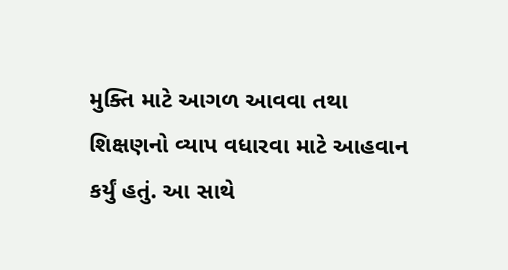મુક્તિ માટે આગળ આવવા તથા શિક્ષણનો વ્યાપ વધારવા માટે આહવાન કર્યું હતું. આ સાથે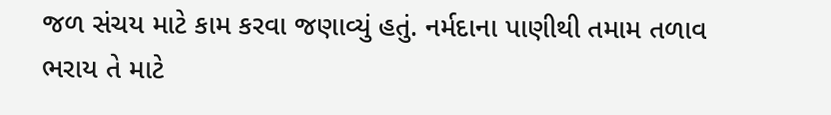જળ સંચય માટે કામ કરવા જણાવ્યું હતું. નર્મદાના પાણીથી તમામ તળાવ ભરાય તે માટે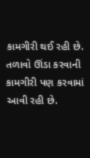કામગીરી થઈ રહી છે. તળાવો ઊંડા કરવાની કામગીરી પણ કરવામાં આવી રહી છે.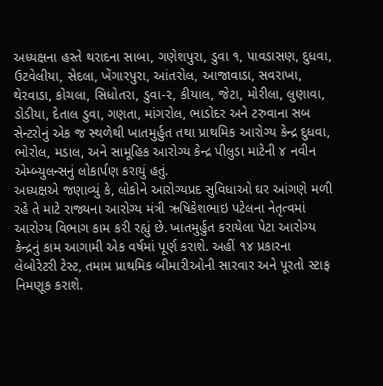અધ્યક્ષના હસ્તે થરાદના સાબા, ગણેશપુરા, ડુવા ૧, પાવડાસણ, દુધવા, ઉટવેલીયા, સેદલા, ખેંગારપુરા, આંતરોલ, આજાવાડા, સવરાખા, થેરવાડા, કોચલા, સિધોતરા, ડુવા-૨, કીયાલ, જેટા, મોરીલા, લુણાવા, ડોડીયા, દેતાલ ડુવા, ગણતા, માંગરોલ, ભાડોદર અને ટરુવાના સબ સેન્ટરોનું એક જ સ્થળેથી ખાતમુર્હુત તથા પ્રાથમિક આરોગ્ય કેન્દ્ર દુધવા, ભોરોલ, મડાલ, અને સામૂહિક આરોગ્ય કેન્દ્ર પીલુડા માટેની ૪ નવીન એમ્બ્યુલન્સનું લોકાર્પણ કરાયું હતું.
અધ્યક્ષએ જણાવ્યું કે, લોકોને આરોગ્યપ્રદ સુવિધાઓ ઘર આંગણે મળી રહે તે માટે રાજ્યના આરોગ્ય મંત્રી ઋષિકેશભાઇ પટેલના નેતૃત્વમાં આરોગ્ય વિભાગ કામ કરી રહ્યું છે. ખાતમુર્હુત કરાયેલા પેટા આરોગ્ય કેન્દ્રનું કામ આગામી એક વર્ષમાં પૂર્ણ કરાશે. અહીં ૧૪ પ્રકારના લેબોરેટરી ટેસ્ટ, તમામ પ્રાથમિક બીમારીઓની સારવાર અને પૂરતો સ્ટાફ નિમણૂક કરાશે.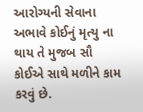આરોગ્યની સેવાના અભાવે કોઈનું મૃત્યુ ના થાય તે મુજબ સૌ કોઈએ સાથે મળીને કામ કરવું છે.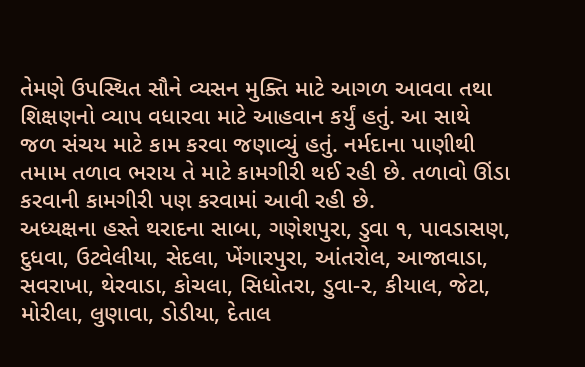તેમણે ઉપસ્થિત સૌને વ્યસન મુક્તિ માટે આગળ આવવા તથા શિક્ષણનો વ્યાપ વધારવા માટે આહવાન કર્યું હતું. આ સાથે જળ સંચય માટે કામ કરવા જણાવ્યું હતું. નર્મદાના પાણીથી તમામ તળાવ ભરાય તે માટે કામગીરી થઈ રહી છે. તળાવો ઊંડા કરવાની કામગીરી પણ કરવામાં આવી રહી છે.
અધ્યક્ષના હસ્તે થરાદના સાબા, ગણેશપુરા, ડુવા ૧, પાવડાસણ, દુધવા, ઉટવેલીયા, સેદલા, ખેંગારપુરા, આંતરોલ, આજાવાડા, સવરાખા, થેરવાડા, કોચલા, સિધોતરા, ડુવા-૨, કીયાલ, જેટા, મોરીલા, લુણાવા, ડોડીયા, દેતાલ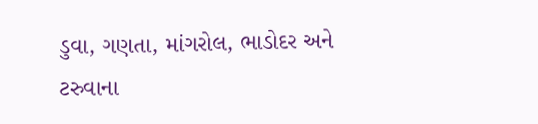ડુવા, ગણતા, માંગરોલ, ભાડોદર અને ટરુવાના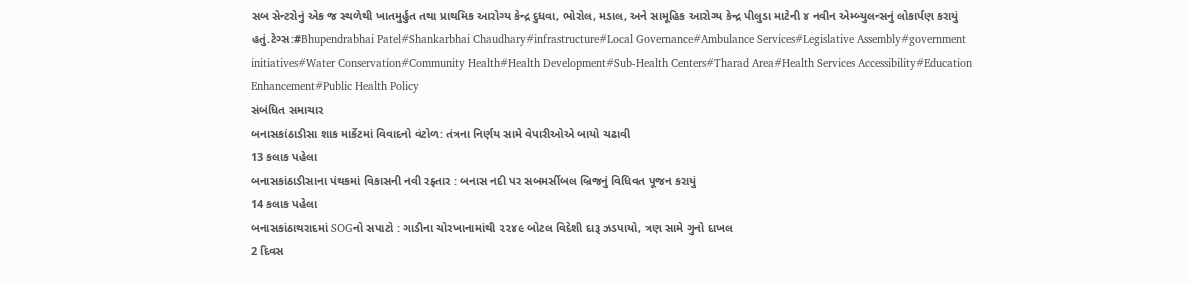સબ સેન્ટરોનું એક જ સ્થળેથી ખાતમુર્હુત તથા પ્રાથમિક આરોગ્ય કેન્દ્ર દુધવા, ભોરોલ, મડાલ, અને સામૂહિક આરોગ્ય કેન્દ્ર પીલુડા માટેની ૪ નવીન એમ્બ્યુલન્સનું લોકાર્પણ કરાયું હતું.ટેગ્સ:#Bhupendrabhai Patel#Shankarbhai Chaudhary#infrastructure#Local Governance#Ambulance Services#Legislative Assembly#government initiatives#Water Conservation#Community Health#Health Development#Sub-Health Centers#Tharad Area#Health Services Accessibility#Education Enhancement#Public Health Policy
સંબંધિત સમાચાર
બનાસકાંઠાડીસા શાક માર્કેટમાં વિવાદનો વંટોળ: તંત્રના નિર્ણય સામે વેપારીઓએ બાયો ચઢાવી
13 કલાક પહેલા
બનાસકાંઠાડીસાના પંથકમાં વિકાસની નવી રફ્તાર : બનાસ નદી પર સબમર્સીબલ બ્રિજનું વિધિવત પૂજન કરાયું
14 કલાક પહેલા
બનાસકાંઠાથરાદમાં SOGનો સપાટો : ગાડીના ચોરખાનામાંથી ૨૨૪૯ બોટલ વિદેશી દારૂ ઝડપાયો, ત્રણ સામે ગુનો દાખલ
2 દિવસ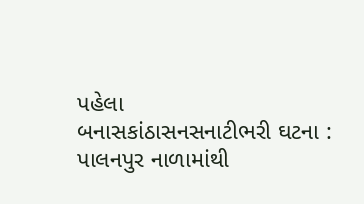પહેલા
બનાસકાંઠાસનસનાટીભરી ઘટના : પાલનપુર નાળામાંથી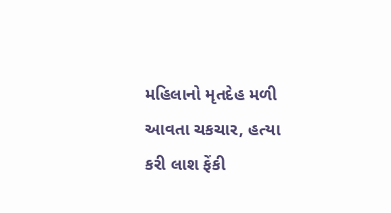મહિલાનો મૃતદેહ મળી આવતા ચકચાર, હત્યા કરી લાશ ફેંકી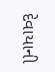દેવાયાની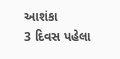આશંકા
3 દિવસ પહેલા